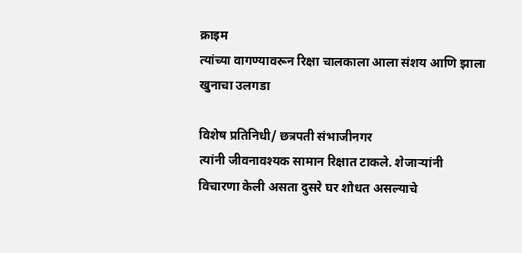क्राइम
त्यांच्या वागण्यावरून रिक्षा चालकाला आला संशय आणि झाला खुनाचा उलगडा

विशेष प्रतिनिधी/ छत्रपती संभाजीनगर
त्यांनी जीवनावश्यक सामान रिक्षात टाकले. शेजाऱ्यांनी विचारणा केली असता दुसरे घर शोधत असल्याचे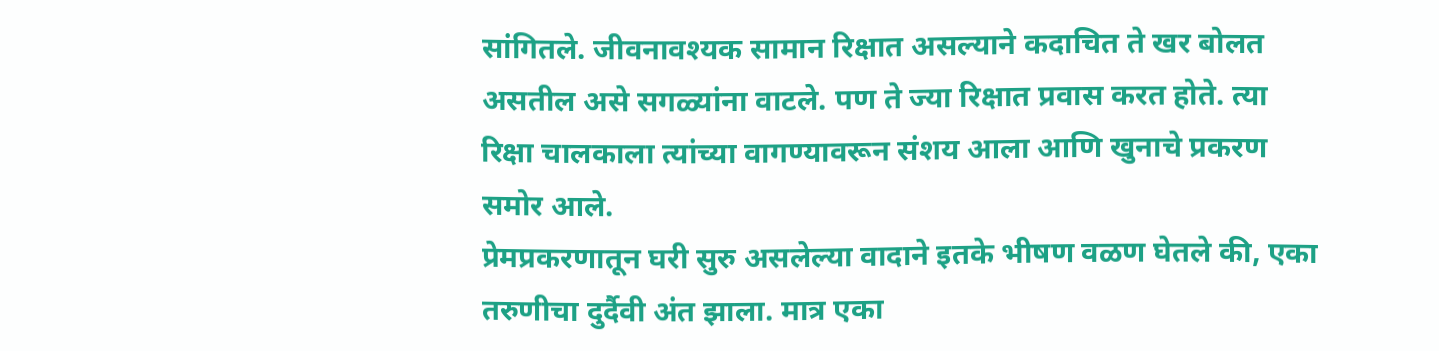सांगितले. जीवनावश्यक सामान रिक्षात असल्याने कदाचित ते खर बोलत असतील असे सगळ्यांना वाटले. पण ते ज्या रिक्षात प्रवास करत होते. त्या रिक्षा चालकाला त्यांच्या वागण्यावरून संशय आला आणि खुनाचे प्रकरण समोर आले.
प्रेमप्रकरणातून घरी सुरु असलेल्या वादाने इतके भीषण वळण घेतले की, एका तरुणीचा दुर्दैवी अंत झाला. मात्र एका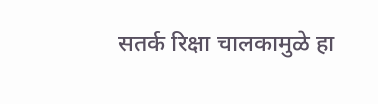सतर्क रिक्षा चालकामुळे हा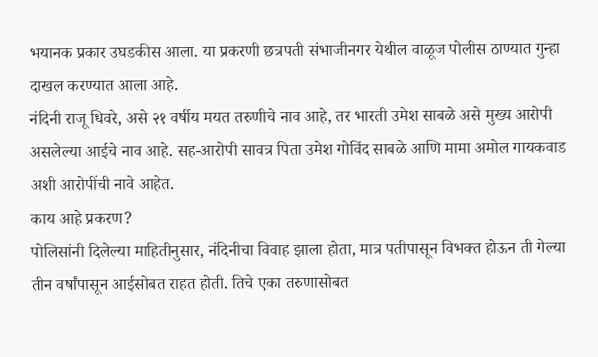भयानक प्रकार उघडकीस आला. या प्रकरणी छत्रपती संभाजीनगर येथील वाळूज पोलीस ठाण्यात गुन्हा दाखल करण्यात आला आहे.
नंदिनी राजू धिवरे, असे २१ वर्षीय मयत तरुणीचे नाव आहे, तर भारती उमेश साबळे असे मुख्य आरोपी असलेल्या आईचे नाव आहे. सह-आरोपी सावत्र पिता उमेश गोविंद साबळे आणि मामा अमोल गायकवाड अशी आरोपींची नावे आहेत.
काय आहे प्रकरण?
पोलिसांनी दिलेल्या माहितीनुसार, नंदिनीचा विवाह झाला होता, मात्र पतीपासून विभक्त होऊन ती गेल्या तीन वर्षांपासून आईसोबत राहत होती. तिचे एका तरुणासोबत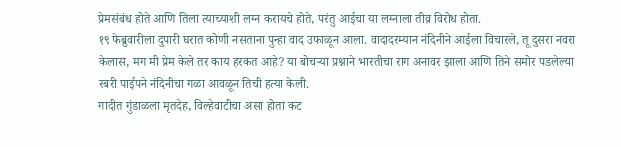प्रेमसंबंध होते आणि तिला त्याच्याशी लग्न करायचे होते, परंतु आईचा या लग्नाला तीव्र विरोध होता.
१९ फेब्रुवारीला दुपारी घरात कोणी नसताना पुन्हा वाद उफाळून आला. वादादरम्यान नंदिनीने आईला विचारले, तू दुसरा नवरा केलास, मग मी प्रेम केले तर काय हरकत आहे? या बोचऱ्या प्रश्नाने भारतीचा राग अनावर झाला आणि तिने समोर पडलेल्या रबरी पाईपने नंदिनीचा गळा आवळून तिची हत्या केली.
गादीत गुंडाळला मृतदेह, विल्हेवाटीचा असा होता कट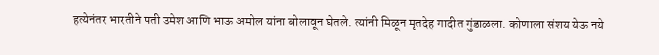हत्येनंतर भारतीने पती उमेश आणि भाऊ अमोल यांना बोलावून घेतले. त्यांनी मिळून मृतदेह गादीत गुंडाळला. कोणाला संशय येऊ नये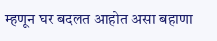म्हणून घर बदलत आहोत असा बहाणा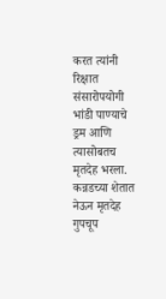करत त्यांनी रिक्षात संसारोपयोगी भांडी पाण्याचे ड्रम आणि त्यासोबतच मृतदेह भरला. कन्नडच्या शेतात नेऊन मृतदेह गुपचूप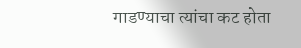गाडण्याचा त्यांचा कट होता